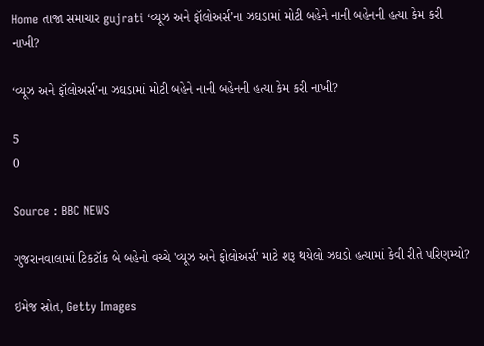Home તાજા સમાચાર gujrati ‘વ્યૂઝ અને ફૉલોઅર્સ’ના ઝઘડામાં મોટી બહેને નાની બહેનની હત્યા કેમ કરી નાખી?

‘વ્યૂઝ અને ફૉલોઅર્સ’ના ઝઘડામાં મોટી બહેને નાની બહેનની હત્યા કેમ કરી નાખી?

5
0

Source : BBC NEWS

ગુજરાનવાલામાં ટિકટૉક બે બહેનો વચ્ચે 'વ્યૂઝ અને ફોલોઅર્સ' માટે શરૂ થયેલો ઝઘડો હત્યામાં કેવી રીતે પરિણમ્યો?

ઇમેજ સ્રોત, Getty Images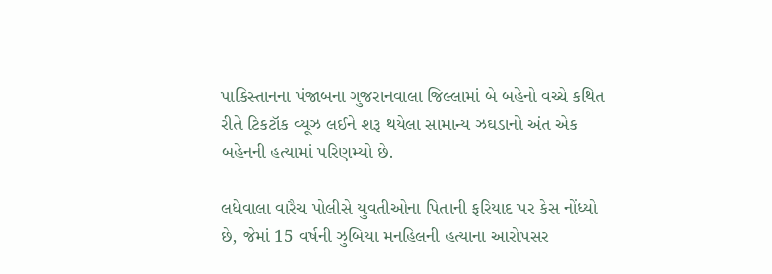પાકિસ્તાનના પંજાબના ગુજરાનવાલા જિલ્લામાં બે બહેનો વચ્ચે કથિત રીતે ટિકટૉક વ્યૂઝ લઈને શરૂ થયેલા સામાન્ય ઝઘડાનો અંત એક બહેનની હત્યામાં પરિણમ્યો છે.

લધેવાલા વારૈચ પોલીસે યુવતીઓના પિતાની ફરિયાદ પર કેસ નોંધ્યો છે, જેમાં 15 વર્ષની ઝુબિયા મનહિલની હત્યાના આરોપસર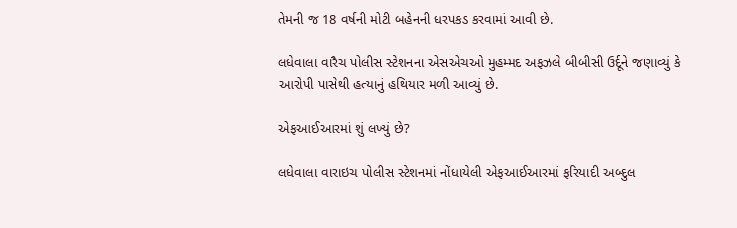તેમની જ 18 વર્ષની મોટી બહેનની ધરપકડ કરવામાં આવી છે.

લધેવાલા વારૈચ પોલીસ સ્ટેશનના એસએચઓ મુહમ્મદ અફઝલે બીબીસી ઉર્દૂને જણાવ્યું કે આરોપી પાસેથી હત્યાનું હથિયાર મળી આવ્યું છે.

એફઆઈઆરમાં શું લખ્યું છે?

લધેવાલા વારાઇચ પોલીસ સ્ટેશનમાં નોંધાયેલી એફઆઈઆરમાં ફરિયાદી અબ્દુલ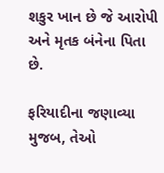શકુર ખાન છે જે આરોપી અને મૃતક બંનેના પિતા છે.

ફરિયાદીના જણાવ્યા મુજબ, તેઓ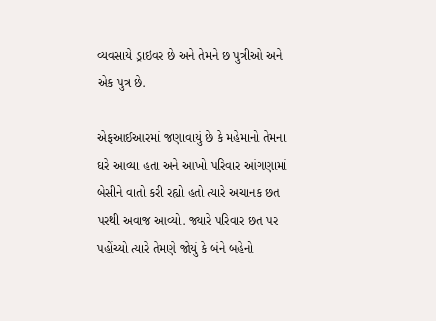વ્યવસાયે ડ્રાઇવર છે અને તેમને છ પુત્રીઓ અને એક પુત્ર છે.

એફઆઈઆરમાં જણાવાયું છે કે મહેમાનો તેમના ઘરે આવ્યા હતા અને આખો પરિવાર આંગણામાં બેસીને વાતો કરી રહ્યો હતો ત્યારે અચાનક છત પરથી અવાજ આવ્યો. જ્યારે પરિવાર છત પર પહોંચ્યો ત્યારે તેમણે જોયું કે બંને બહેનો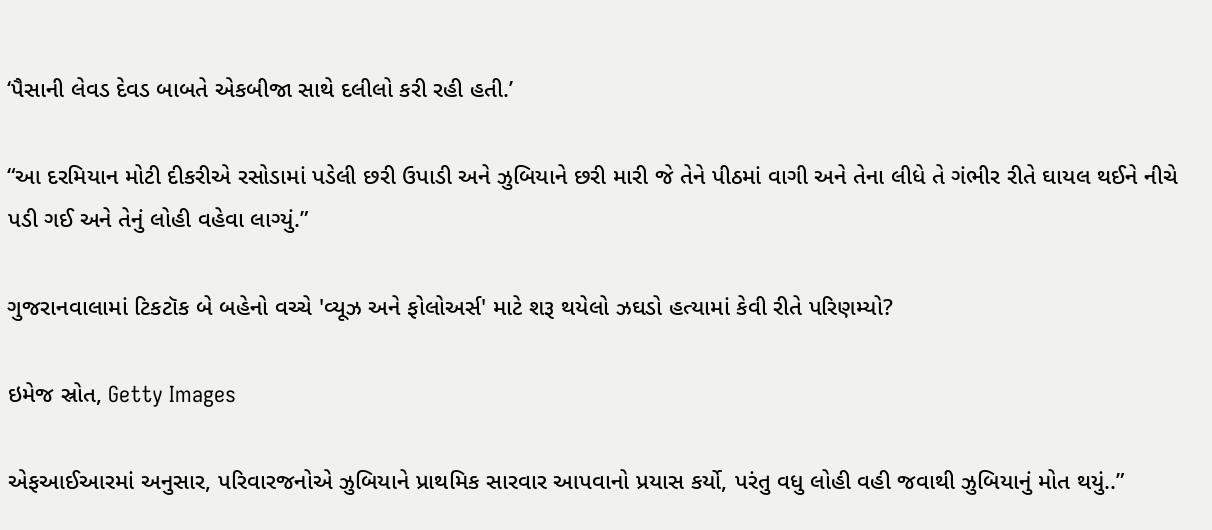‘પૈસાની લેવડ દેવડ બાબતે એકબીજા સાથે દલીલો કરી રહી હતી.’

“આ દરમિયાન મોટી દીકરીએ રસોડામાં પડેલી છરી ઉપાડી અને ઝુબિયાને છરી મારી જે તેને પીઠમાં વાગી અને તેના લીધે તે ગંભીર રીતે ઘાયલ થઈને નીચે પડી ગઈ અને તેનું લોહી વહેવા લાગ્યું.”

ગુજરાનવાલામાં ટિકટૉક બે બહેનો વચ્ચે 'વ્યૂઝ અને ફોલોઅર્સ' માટે શરૂ થયેલો ઝઘડો હત્યામાં કેવી રીતે પરિણમ્યો?

ઇમેજ સ્રોત, Getty Images

એફઆઈઆરમાં અનુસાર, પરિવારજનોએ ઝુબિયાને પ્રાથમિક સારવાર આપવાનો પ્રયાસ કર્યો, પરંતુ વધુ લોહી વહી જવાથી ઝુબિયાનું મોત થયું..”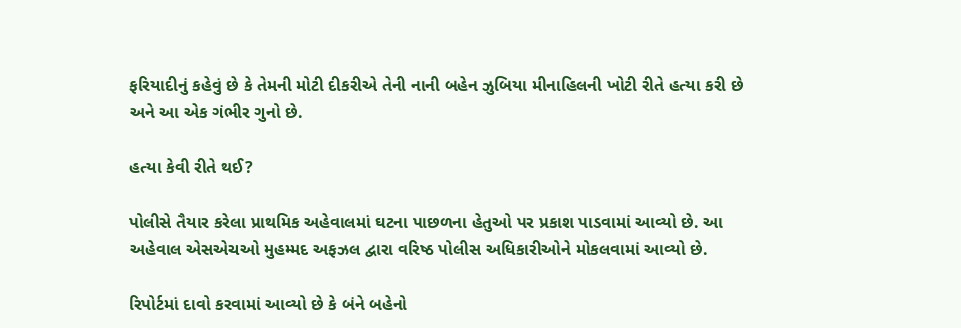ફરિયાદીનું કહેવું છે કે તેમની મોટી દીકરીએ તેની નાની બહેન ઝુબિયા મીનાહિલની ખોટી રીતે હત્યા કરી છે અને આ એક ગંભીર ગુનો છે.

હત્યા કેવી રીતે થઈ?

પોલીસે તૈયાર કરેલા પ્રાથમિક અહેવાલમાં ઘટના પાછળના હેતુઓ પર પ્રકાશ પાડવામાં આવ્યો છે. આ અહેવાલ એસએચઓ મુહમ્મદ અફઝલ દ્વારા વરિષ્ઠ પોલીસ અધિકારીઓને મોકલવામાં આવ્યો છે.

રિપોર્ટમાં દાવો કરવામાં આવ્યો છે કે બંને બહેનો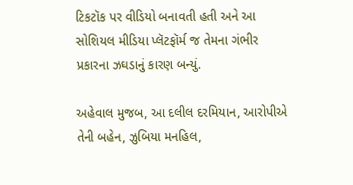ટિકટૉક પર વીડિયો બનાવતી હતી અને આ સોશિયલ મીડિયા પ્લૅટફૉર્મ જ તેમના ગંભીર પ્રકારના ઝઘડાનું કારણ બન્યું.

અહેવાલ મુજબ, આ દલીલ દરમિયાન, આરોપીએ તેની બહેન, ઝુબિયા મનહિલ,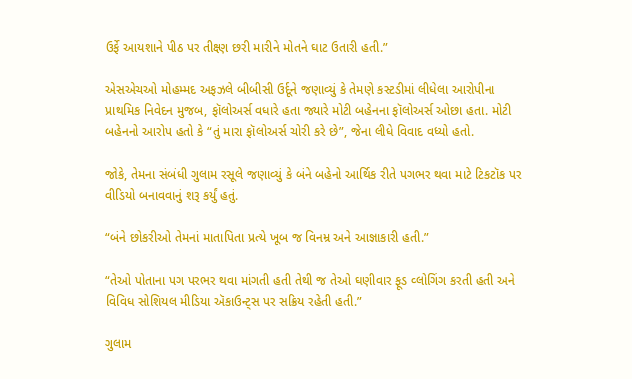ઉર્ફે આયશાને પીઠ પર તીક્ષ્ણ છરી મારીને મોતને ઘાટ ઉતારી હતી.”

એસએચઓ મોહમ્મદ અફઝલે બીબીસી ઉર્દૂને જણાવ્યું કે તેમણે કસ્ટડીમાં લીધેલા આરોપીના પ્રાથમિક નિવેદન મુજબ, ફૉલોઅર્સ વધારે હતા જ્યારે મોટી બહેનના ફૉલોઅર્સ ઓછા હતા. મોટી બહેનનો આરોપ હતો કે “તું મારા ફૉલોઅર્સ ચોરી કરે છે”, જેના લીધે વિવાદ વધ્યો હતો.

જોકે, તેમના સંબંધી ગુલામ રસૂલે જણાવ્યું કે બંને બહેનો આર્થિક રીતે પગભર થવા માટે ટિકટૉક પર વીડિયો બનાવવાનું શરૂ કર્યું હતું.

“બંને છોકરીઓ તેમનાં માતાપિતા પ્રત્યે ખૂબ જ વિનમ્ર અને આજ્ઞાકારી હતી.”

“તેઓ પોતાના પગ પરભર થવા માંગતી હતી તેથી જ તેઓ ઘણીવાર ફૂડ વ્લોગિંગ કરતી હતી અને વિવિધ સોશિયલ મીડિયા ઍકાઉન્ટ્સ પર સક્રિય રહેતી હતી.”

ગુલામ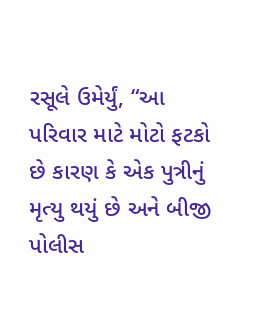રસૂલે ઉમેર્યું, “આ પરિવાર માટે મોટો ફટકો છે કારણ કે એક પુત્રીનું મૃત્યુ થયું છે અને બીજી પોલીસ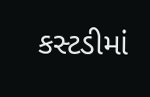કસ્ટડીમાં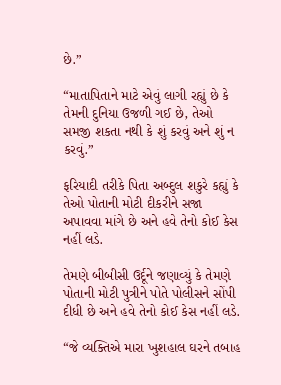છે.”

“માતાપિતાને માટે એવું લાગી રહ્યું છે કે તેમની દુનિયા ઉજળી ગઈ છે, તેઓ સમજી શકતા નથી કે શું કરવું અને શું ન કરવું.”

ફરિયાદી તરીકે પિતા અબ્દુલ શકુરે કહ્યું કે તેઓ પોતાની મોટી દીકરીને સજા અપાવવા માંગે છે અને હવે તેનો કોઈ કેસ નહીં લડે.

તેમણે બીબીસી ઉર્દૂને જણાવ્યું કે તેમણે પોતાની મોટી પુત્રીને પોતે પોલીસને સોંપી દીધી છે અને હવે તેનો કોઈ કેસ નહીં લડે.

“જે વ્યક્તિએ મારા ખુશહાલ ઘરને તબાહ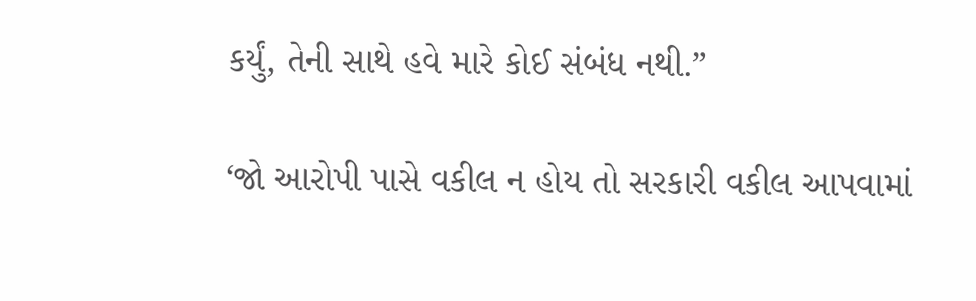કર્યું, તેની સાથે હવે મારે કોઈ સંબંધ નથી.”

‘જો આરોપી પાસે વકીલ ન હોય તો સરકારી વકીલ આપવામાં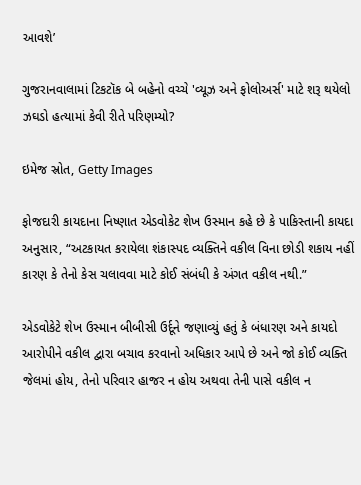આવશે’

ગુજરાનવાલામાં ટિકટૉક બે બહેનો વચ્ચે 'વ્યૂઝ અને ફોલોઅર્સ' માટે શરૂ થયેલો ઝઘડો હત્યામાં કેવી રીતે પરિણમ્યો?

ઇમેજ સ્રોત, Getty Images

ફોજદારી કાયદાના નિષ્ણાત એડવોકેટ શેખ ઉસ્માન કહે છે કે પાકિસ્તાની કાયદા અનુસાર, “અટકાયત કરાયેલા શંકાસ્પદ વ્યક્તિને વકીલ વિના છોડી શકાય નહીં કારણ કે તેનો કેસ ચલાવવા માટે કોઈ સંબંધી કે અંગત વકીલ નથી.”

એડવોકેટે શેખ ઉસ્માન બીબીસી ઉર્દૂને જણાવ્યું હતું કે બંધારણ અને કાયદો આરોપીને વકીલ દ્વારા બચાવ કરવાનો અધિકાર આપે છે અને જો કોઈ વ્યક્તિ જેલમાં હોય, તેનો પરિવાર હાજર ન હોય અથવા તેની પાસે વકીલ ન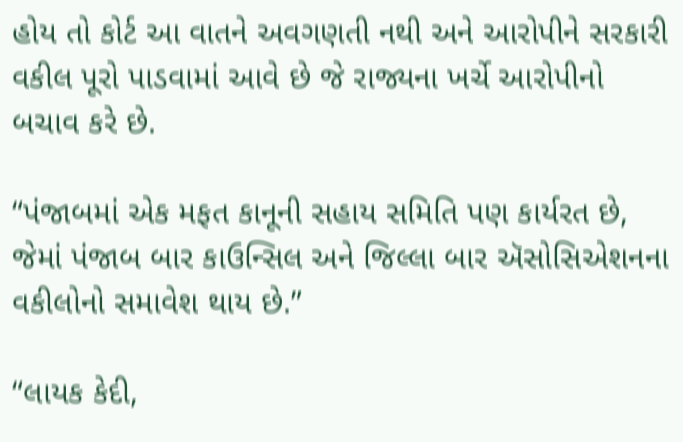હોય તો કોર્ટ આ વાતને અવગણતી નથી અને આરોપીને સરકારી વકીલ પૂરો પાડવામાં આવે છે જે રાજ્યના ખર્ચે આરોપીનો બચાવ કરે છે.

“પંજાબમાં એક મફત કાનૂની સહાય સમિતિ પણ કાર્યરત છે, જેમાં પંજાબ બાર કાઉન્સિલ અને જિલ્લા બાર ઍસોસિએશનના વકીલોનો સમાવેશ થાય છે.”

“લાયક કેદી,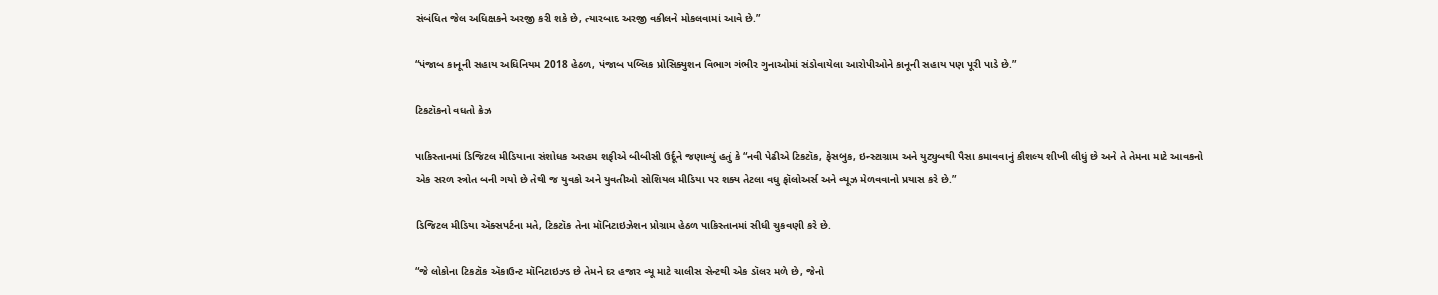સંબંધિત જેલ અધિક્ષકને અરજી કરી શકે છે, ત્યારબાદ અરજી વકીલને મોકલવામાં આવે છે.”

“પંજાબ કાનૂની સહાય અધિનિયમ 2018 હેઠળ, પંજાબ પબ્લિક પ્રોસિક્યુશન વિભાગ ગંભીર ગુનાઓમાં સંડોવાયેલા આરોપીઓને કાનૂની સહાય પણ પૂરી પાડે છે.”

ટિકટૉકનો વધતો ક્રેઝ

પાકિસ્તાનમાં ડિજિટલ મીડિયાના સંશોધક અરહમ શફીએ બીબીસી ઉર્દૂને જણાવ્યું હતું કે “નવી પેઢીએ ટિકટૉક, ફેસબુક, ઇન્સ્ટાગ્રામ અને યુટ્યુબથી પૈસા કમાવવાનું કૌશલ્ય શીખી લીધું છે અને તે તેમના માટે આવકનો એક સરળ સ્ત્રોત બની ગયો છે તેથી જ યુવકો અને યુવતીઓ સોશિયલ મીડિયા પર શક્ય તેટલા વધુ ફૉલોઅર્સ અને વ્યૂઝ મેળવવાનો પ્રયાસ કરે છે.”

ડિજિટલ મીડિયા ઍક્સપર્ટના મતે, ટિકટૉક તેના મૉનિટાઇઝેશન પ્રોગ્રામ હેઠળ પાકિસ્તાનમાં સીધી ચુકવણી કરે છે.

“જે લોકોના ટિકટૉક ઍકાઉન્ટ મૉનિટાઇઝ્ડ છે તેમને દર હજાર વ્યૂ માટે ચાલીસ સેન્ટથી એક ડૉલર મળે છે, જેનો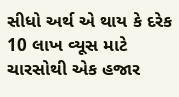સીધો અર્થ એ થાય કે દરેક 10 લાખ વ્યૂસ માટે ચારસોથી એક હજાર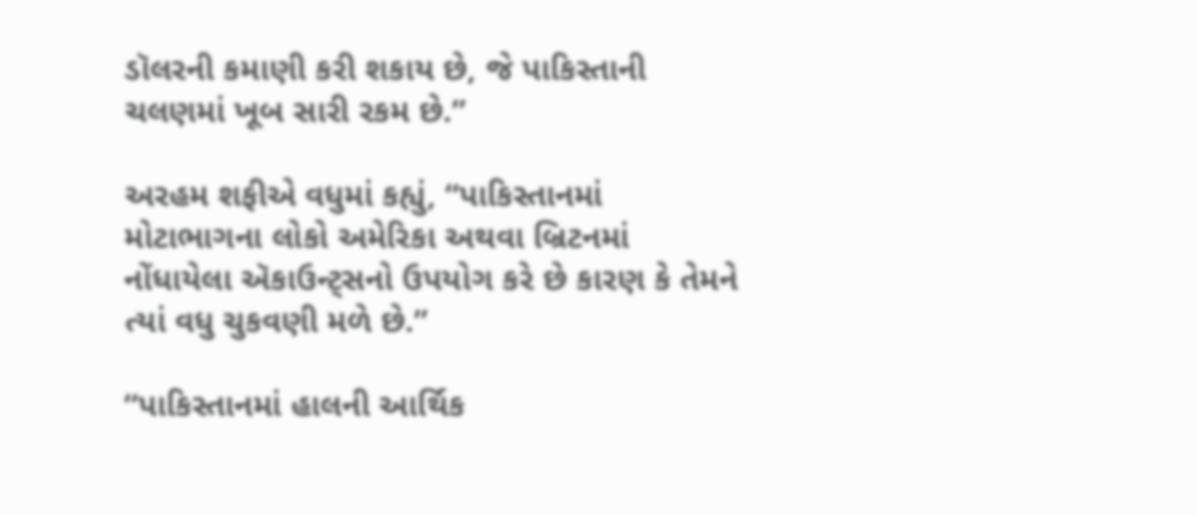ડૉલરની કમાણી કરી શકાય છે, જે પાકિસ્તાની ચલણમાં ખૂબ સારી રકમ છે.”

અરહમ શફીએ વધુમાં કહ્યું, “પાકિસ્તાનમાં મોટાભાગના લોકો અમેરિકા અથવા બ્રિટનમાં નોંધાયેલા ઍકાઉન્ટ્સનો ઉપયોગ કરે છે કારણ કે તેમને ત્યાં વધુ ચુકવણી મળે છે.”

“પાકિસ્તાનમાં હાલની આર્થિક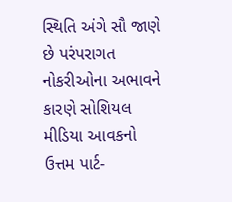સ્થિતિ અંગે સૌ જાણે છે પરંપરાગત નોકરીઓના અભાવને કારણે સોશિયલ મીડિયા આવકનો ઉત્તમ પાર્ટ-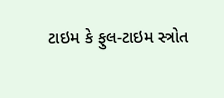ટાઇમ કે ફુલ-ટાઇમ સ્ત્રોત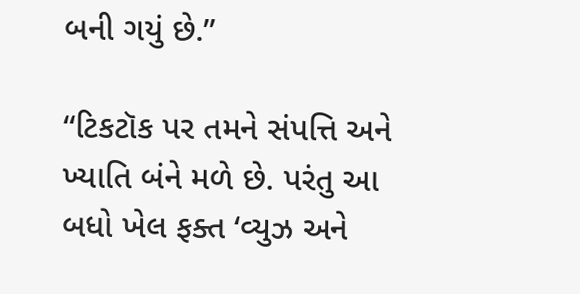બની ગયું છે.”

“ટિકટૉક પર તમને સંપત્તિ અને ખ્યાતિ બંને મળે છે. પરંતુ આ બધો ખેલ ફક્ત ‘વ્યુઝ અને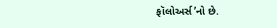ફૉલોઅર્સ’નો છે.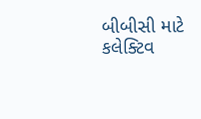બીબીસી માટે કલેક્ટિવ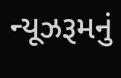ન્યૂઝરૂમનું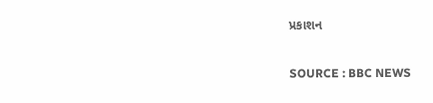પ્રકાશન

SOURCE : BBC NEWS